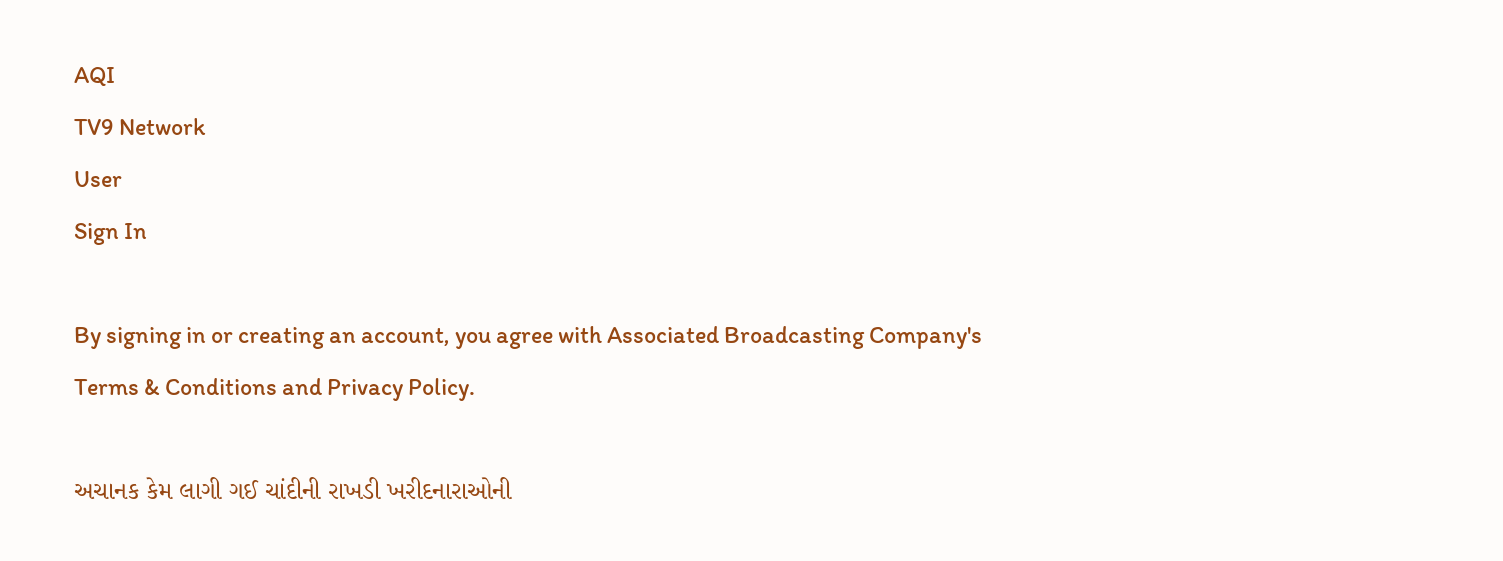AQI
TV9 Network
User
Sign In

By signing in or creating an account, you agree with Associated Broadcasting Company's Terms & Conditions and Privacy Policy.

અચાનક કેમ લાગી ગઈ ચાંદીની રાખડી ખરીદનારાઓની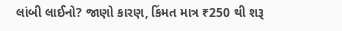લાંબી લાઈનો? જાણો કારણ, કિંમત માત્ર ₹250 થી શરૂ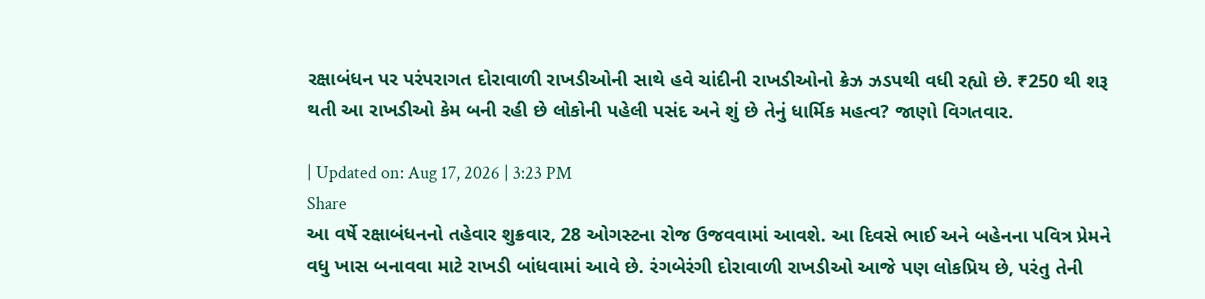રક્ષાબંધન પર પરંપરાગત દોરાવાળી રાખડીઓની સાથે હવે ચાંદીની રાખડીઓનો ક્રેઝ ઝડપથી વધી રહ્યો છે. ₹250 થી શરૂ થતી આ રાખડીઓ કેમ બની રહી છે લોકોની પહેલી પસંદ અને શું છે તેનું ધાર્મિક મહત્વ? જાણો વિગતવાર.

| Updated on: Aug 17, 2026 | 3:23 PM
Share
આ વર્ષે રક્ષાબંધનનો તહેવાર શુક્રવાર, 28 ઓગસ્ટના રોજ ઉજવવામાં આવશે. આ દિવસે ભાઈ અને બહેનના પવિત્ર પ્રેમને વધુ ખાસ બનાવવા માટે રાખડી બાંધવામાં આવે છે. રંગબેરંગી દોરાવાળી રાખડીઓ આજે પણ લોકપ્રિય છે, પરંતુ તેની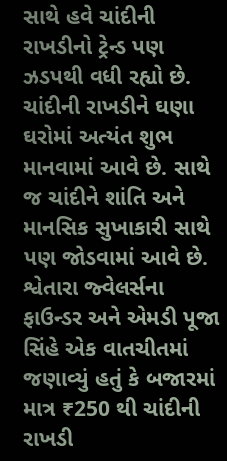સાથે હવે ચાંદીની રાખડીનો ટ્રેન્ડ પણ ઝડપથી વધી રહ્યો છે. ચાંદીની રાખડીને ઘણા ઘરોમાં અત્યંત શુભ માનવામાં આવે છે. સાથે જ ચાંદીને શાંતિ અને માનસિક સુખાકારી સાથે પણ જોડવામાં આવે છે. શ્વેતારા જ્વેલર્સના ફાઉન્ડર અને એમડી પૂજા સિંહે એક વાતચીતમાં જણાવ્યું હતું કે બજારમાં માત્ર ₹250 થી ચાંદીની રાખડી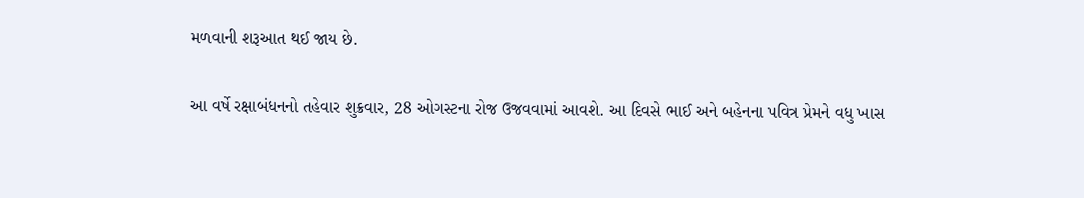મળવાની શરૂઆત થઈ જાય છે.

આ વર્ષે રક્ષાબંધનનો તહેવાર શુક્રવાર, 28 ઓગસ્ટના રોજ ઉજવવામાં આવશે. આ દિવસે ભાઈ અને બહેનના પવિત્ર પ્રેમને વધુ ખાસ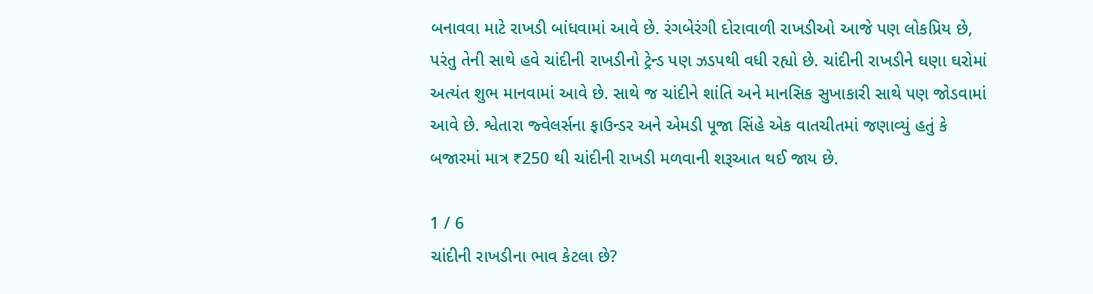બનાવવા માટે રાખડી બાંધવામાં આવે છે. રંગબેરંગી દોરાવાળી રાખડીઓ આજે પણ લોકપ્રિય છે, પરંતુ તેની સાથે હવે ચાંદીની રાખડીનો ટ્રેન્ડ પણ ઝડપથી વધી રહ્યો છે. ચાંદીની રાખડીને ઘણા ઘરોમાં અત્યંત શુભ માનવામાં આવે છે. સાથે જ ચાંદીને શાંતિ અને માનસિક સુખાકારી સાથે પણ જોડવામાં આવે છે. શ્વેતારા જ્વેલર્સના ફાઉન્ડર અને એમડી પૂજા સિંહે એક વાતચીતમાં જણાવ્યું હતું કે બજારમાં માત્ર ₹250 થી ચાંદીની રાખડી મળવાની શરૂઆત થઈ જાય છે.

1 / 6
ચાંદીની રાખડીના ભાવ કેટલા છે?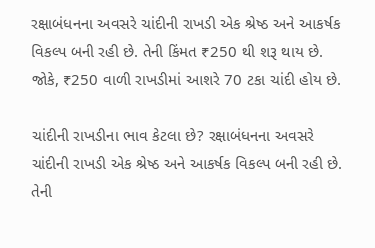રક્ષાબંધનના અવસરે ચાંદીની રાખડી એક શ્રેષ્ઠ અને આકર્ષક વિકલ્પ બની રહી છે. તેની કિંમત ₹250 થી શરૂ થાય છે. જોકે, ₹250 વાળી રાખડીમાં આશરે 70 ટકા ચાંદી હોય છે.

ચાંદીની રાખડીના ભાવ કેટલા છે? રક્ષાબંધનના અવસરે ચાંદીની રાખડી એક શ્રેષ્ઠ અને આકર્ષક વિકલ્પ બની રહી છે. તેની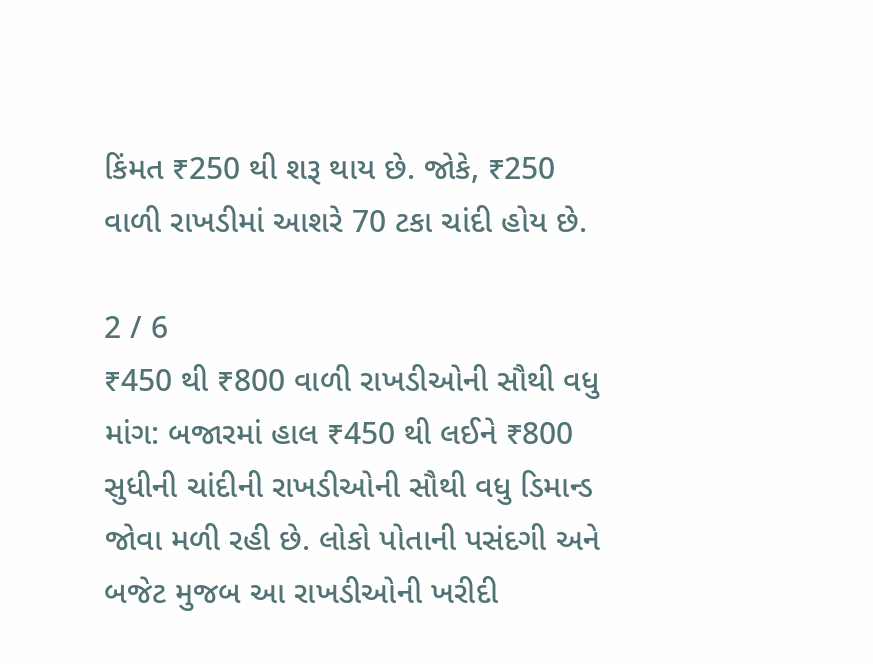કિંમત ₹250 થી શરૂ થાય છે. જોકે, ₹250 વાળી રાખડીમાં આશરે 70 ટકા ચાંદી હોય છે.

2 / 6
₹450 થી ₹800 વાળી રાખડીઓની સૌથી વધુ માંગ: બજારમાં હાલ ₹450 થી લઈને ₹800 સુધીની ચાંદીની રાખડીઓની સૌથી વધુ ડિમાન્ડ જોવા મળી રહી છે. લોકો પોતાની પસંદગી અને બજેટ મુજબ આ રાખડીઓની ખરીદી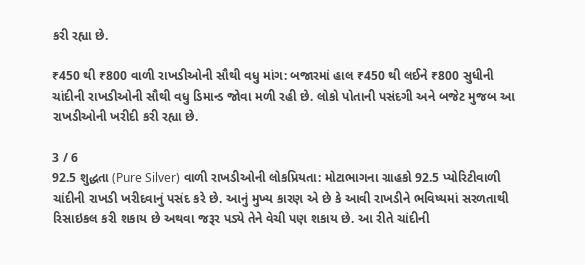કરી રહ્યા છે.

₹450 થી ₹800 વાળી રાખડીઓની સૌથી વધુ માંગ: બજારમાં હાલ ₹450 થી લઈને ₹800 સુધીની ચાંદીની રાખડીઓની સૌથી વધુ ડિમાન્ડ જોવા મળી રહી છે. લોકો પોતાની પસંદગી અને બજેટ મુજબ આ રાખડીઓની ખરીદી કરી રહ્યા છે.

3 / 6
92.5 શુદ્ધતા (Pure Silver) વાળી રાખડીઓની લોકપ્રિયતા: મોટાભાગના ગ્રાહકો 92.5 પ્યોરિટીવાળી ચાંદીની રાખડી ખરીદવાનું પસંદ કરે છે. આનું મુખ્ય કારણ એ છે કે આવી રાખડીને ભવિષ્યમાં સરળતાથી રિસાઇકલ કરી શકાય છે અથવા જરૂર પડ્યે તેને વેચી પણ શકાય છે. આ રીતે ચાંદીની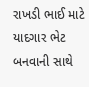રાખડી ભાઈ માટે યાદગાર ભેટ બનવાની સાથે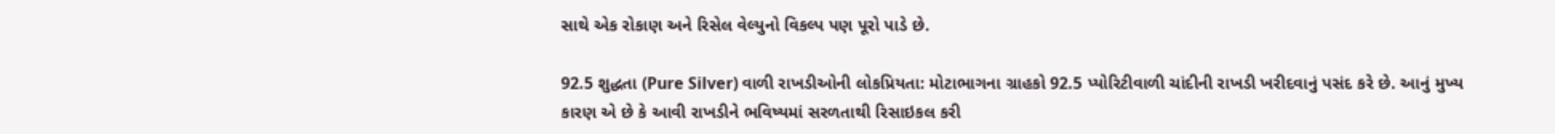સાથે એક રોકાણ અને રિસેલ વેલ્યુનો વિકલ્પ પણ પૂરો પાડે છે.

92.5 શુદ્ધતા (Pure Silver) વાળી રાખડીઓની લોકપ્રિયતા: મોટાભાગના ગ્રાહકો 92.5 પ્યોરિટીવાળી ચાંદીની રાખડી ખરીદવાનું પસંદ કરે છે. આનું મુખ્ય કારણ એ છે કે આવી રાખડીને ભવિષ્યમાં સરળતાથી રિસાઇકલ કરી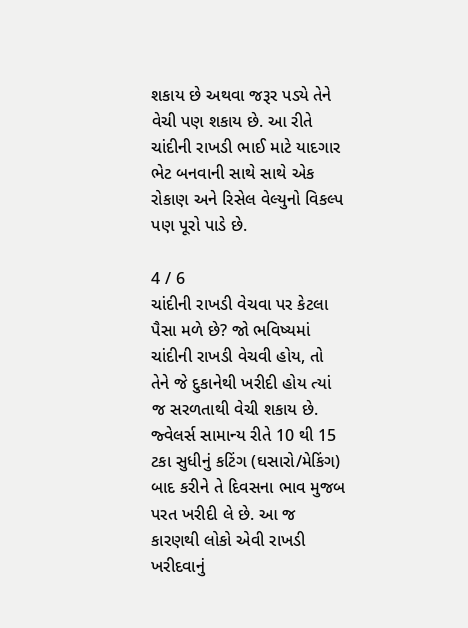શકાય છે અથવા જરૂર પડ્યે તેને વેચી પણ શકાય છે. આ રીતે ચાંદીની રાખડી ભાઈ માટે યાદગાર ભેટ બનવાની સાથે સાથે એક રોકાણ અને રિસેલ વેલ્યુનો વિકલ્પ પણ પૂરો પાડે છે.

4 / 6
ચાંદીની રાખડી વેચવા પર કેટલા પૈસા મળે છે? જો ભવિષ્યમાં ચાંદીની રાખડી વેચવી હોય, તો તેને જે દુકાનેથી ખરીદી હોય ત્યાં જ સરળતાથી વેચી શકાય છે. જ્વેલર્સ સામાન્ય રીતે 10 થી 15 ટકા સુધીનું કટિંગ (ઘસારો/મેકિંગ) બાદ કરીને તે દિવસના ભાવ મુજબ પરત ખરીદી લે છે. આ જ કારણથી લોકો એવી રાખડી ખરીદવાનું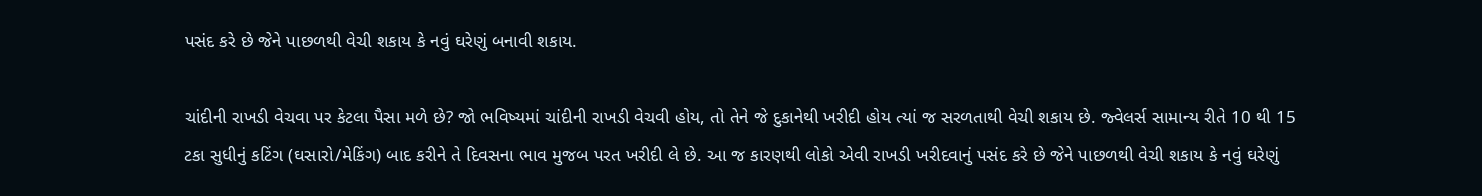પસંદ કરે છે જેને પાછળથી વેચી શકાય કે નવું ઘરેણું બનાવી શકાય.

ચાંદીની રાખડી વેચવા પર કેટલા પૈસા મળે છે? જો ભવિષ્યમાં ચાંદીની રાખડી વેચવી હોય, તો તેને જે દુકાનેથી ખરીદી હોય ત્યાં જ સરળતાથી વેચી શકાય છે. જ્વેલર્સ સામાન્ય રીતે 10 થી 15 ટકા સુધીનું કટિંગ (ઘસારો/મેકિંગ) બાદ કરીને તે દિવસના ભાવ મુજબ પરત ખરીદી લે છે. આ જ કારણથી લોકો એવી રાખડી ખરીદવાનું પસંદ કરે છે જેને પાછળથી વેચી શકાય કે નવું ઘરેણું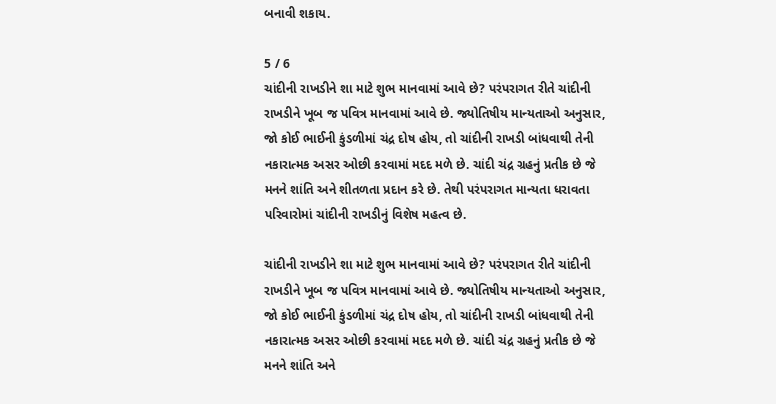બનાવી શકાય.

5 / 6
ચાંદીની રાખડીને શા માટે શુભ માનવામાં આવે છે? પરંપરાગત રીતે ચાંદીની રાખડીને ખૂબ જ પવિત્ર માનવામાં આવે છે. જ્યોતિષીય માન્યતાઓ અનુસાર, જો કોઈ ભાઈની કુંડળીમાં ચંદ્ર દોષ હોય, તો ચાંદીની રાખડી બાંધવાથી તેની નકારાત્મક અસર ઓછી કરવામાં મદદ મળે છે. ચાંદી ચંદ્ર ગ્રહનું પ્રતીક છે જે મનને શાંતિ અને શીતળતા પ્રદાન કરે છે. તેથી પરંપરાગત માન્યતા ધરાવતા પરિવારોમાં ચાંદીની રાખડીનું વિશેષ મહત્વ છે.

ચાંદીની રાખડીને શા માટે શુભ માનવામાં આવે છે? પરંપરાગત રીતે ચાંદીની રાખડીને ખૂબ જ પવિત્ર માનવામાં આવે છે. જ્યોતિષીય માન્યતાઓ અનુસાર, જો કોઈ ભાઈની કુંડળીમાં ચંદ્ર દોષ હોય, તો ચાંદીની રાખડી બાંધવાથી તેની નકારાત્મક અસર ઓછી કરવામાં મદદ મળે છે. ચાંદી ચંદ્ર ગ્રહનું પ્રતીક છે જે મનને શાંતિ અને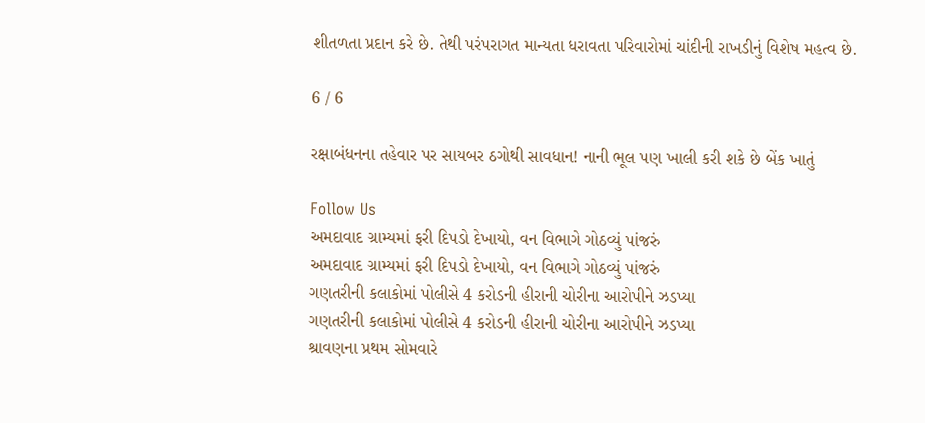શીતળતા પ્રદાન કરે છે. તેથી પરંપરાગત માન્યતા ધરાવતા પરિવારોમાં ચાંદીની રાખડીનું વિશેષ મહત્વ છે.

6 / 6

રક્ષાબંધનના તહેવાર પર સાયબર ઠગોથી સાવધાન! નાની ભૂલ પણ ખાલી કરી શકે છે બેંક ખાતું

Follow Us
અમદાવાદ ગ્રામ્યમાં ફરી દિપડો દેખાયો, વન વિભાગે ગોઠવ્યું પાંજરું
અમદાવાદ ગ્રામ્યમાં ફરી દિપડો દેખાયો, વન વિભાગે ગોઠવ્યું પાંજરું
ગણતરીની કલાકોમાં પોલીસે 4 કરોડની હીરાની ચોરીના આરોપીને ઝડપ્યા
ગણતરીની કલાકોમાં પોલીસે 4 કરોડની હીરાની ચોરીના આરોપીને ઝડપ્યા
શ્રાવણના પ્રથમ સોમવારે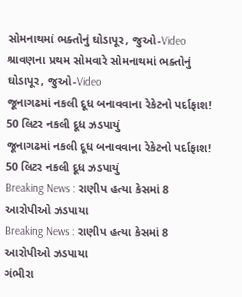સોમનાથમાં ભક્તોનું ઘોડાપૂર, જુઓ-Video
શ્રાવણના પ્રથમ સોમવારે સોમનાથમાં ભક્તોનું ઘોડાપૂર, જુઓ-Video
જૂનાગઢમાં નકલી દૂધ બનાવવાના રેકેટનો પર્દાફાશ! 50 લિટર નકલી દૂધ ઝડપાયું
જૂનાગઢમાં નકલી દૂધ બનાવવાના રેકેટનો પર્દાફાશ! 50 લિટર નકલી દૂધ ઝડપાયું
Breaking News : રાણીપ હત્યા કેસમાં 8 આરોપીઓ ઝડપાયા
Breaking News : રાણીપ હત્યા કેસમાં 8 આરોપીઓ ઝડપાયા
ગંભીરા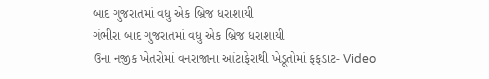બાદ ગુજરાતમાં વધુ એક બ્રિજ ધરાશાયી
ગંભીરા બાદ ગુજરાતમાં વધુ એક બ્રિજ ધરાશાયી
ઉના નજીક ખેતરોમાં વનરાજાના આંટાફેરાથી ખેડૂતોમાં ફફડાટ- Video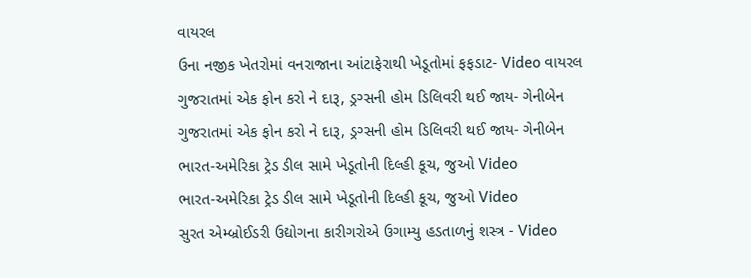વાયરલ
ઉના નજીક ખેતરોમાં વનરાજાના આંટાફેરાથી ખેડૂતોમાં ફફડાટ- Video વાયરલ
ગુજરાતમાં એક ફોન કરો ને દારૂ, ડ્રગ્સની હોમ ડિલિવરી થઈ જાય- ગેનીબેન
ગુજરાતમાં એક ફોન કરો ને દારૂ, ડ્રગ્સની હોમ ડિલિવરી થઈ જાય- ગેનીબેન
ભારત-અમેરિકા ટ્રેડ ડીલ સામે ખેડૂતોની દિલ્હી કૂચ, જુઓ Video
ભારત-અમેરિકા ટ્રેડ ડીલ સામે ખેડૂતોની દિલ્હી કૂચ, જુઓ Video
સુરત એમ્બ્રોઈડરી ઉદ્યોગના કારીગરોએ ઉગામ્યુ હડતાળનું શસ્ત્ર - Video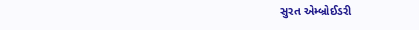સુરત એમ્બ્રોઈડરી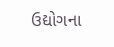ઉદ્યોગના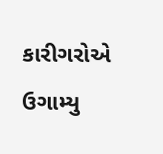કારીગરોએ ઉગામ્યુ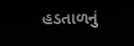હડતાળનું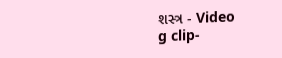શસ્ત્ર - Video
g clip-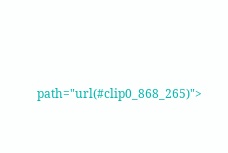path="url(#clip0_868_265)">